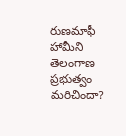రుణమాఫీ హామీని తెలంగాణ ప్రభుత్వం మరిచిందా?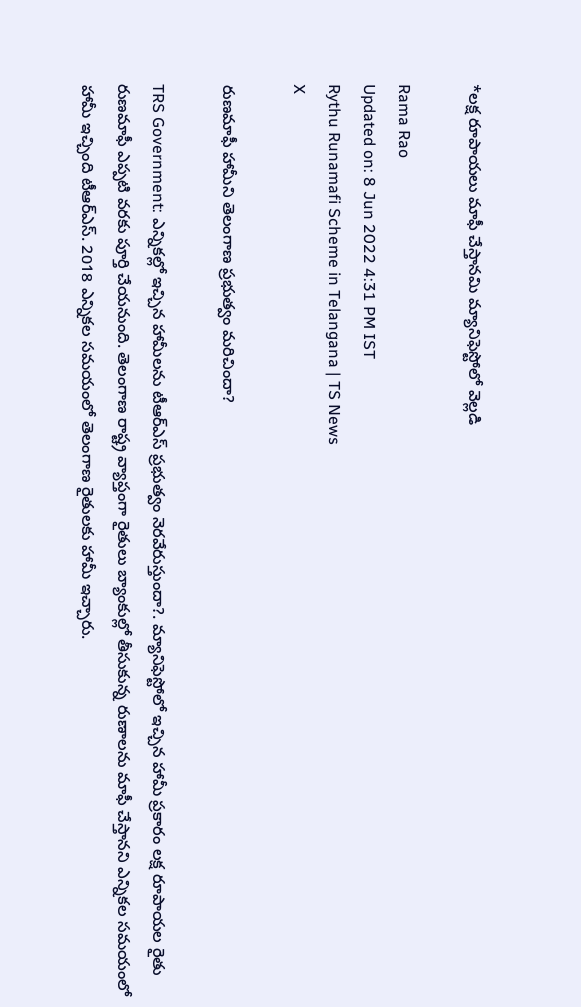*లక్ష రూపాయలు మాఫీ చేస్తానమి మ్యానిఫెస్టోలో వెల్లడి

Rama Rao
Updated on: 8 Jun 2022 4:31 PM IST
Rythu Runamafi Scheme in Telangana | TS News
X

రుణమాఫీ హామీని తెలంగాణ ప్రభుత్వం మరిచిందా?

TRS Government: ఎన్నికల్లో ఇచ్చిన హామీలను టీఆర్‌ఎస్ ప్రభుత్వం నెరవేరుస్తుందా?. మ్యానిఫెస్టోలో ఇచ్చిన హామీ ప్రకారం లక్ష రూపాయల రైతు రుణమాఫీ ఎప్పటి వరకు పూర్తి చేయనుంది. తెలంగాణ రాష్ట్ర వ్యాప్తంగా రైతులు బ్యాంకుల్లో తీసుకున్న రుణాలను మాఫీ చేస్తానని ఎన్నికల సమయంలో హామీ ఇచ్చింది టీఆర్‌ఎస్. 2018 ఎన్నికల సమయంలో తెలంగాణ రైతులకు హామీ ఇచ్చారు.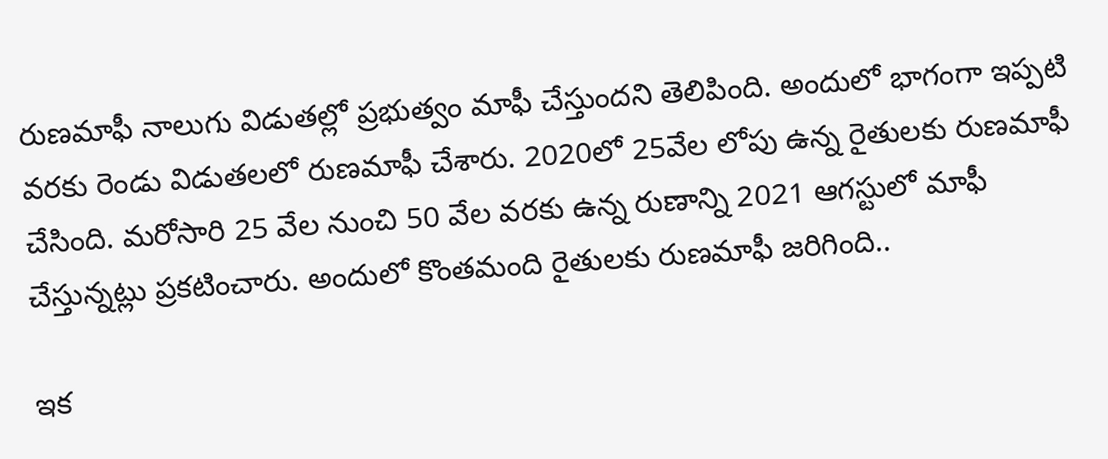రుణమాఫీ నాలుగు విడుతల్లో ప్రభుత్వం మాఫీ చేస్తుందని తెలిపింది. అందులో భాగంగా ఇప్పటి వరకు రెండు విడుతలలో రుణమాఫీ చేశారు. 2020లో 25వేల లోపు ఉన్న రైతులకు రుణమాఫీ చేసింది. మరోసారి 25 వేల నుంచి 50 వేల వరకు ఉన్న రుణాన్ని 2021 ఆగస్టులో మాఫీ చేస్తున్నట్లు ప్రకటించారు. అందులో కొంతమంది రైతులకు రుణమాఫీ జరిగింది..

ఇక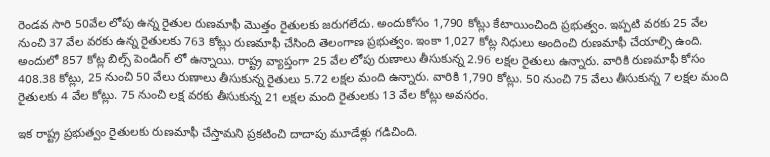రెండవ సారి 50వేల లోపు ఉన్న రైతుల రుణమాఫీ మొత్తం రైతులకు జరుగలేదు. అందుకోసం 1,790 కోట్లు కేటాయించింది ప్రభుత్వం. ఇప్పటి వరకు 25 వేల నుంచి 37 వేల వరకు ఉన్న రైతులకు 763 కోట్లు రుణమాఫీ చేసింది తెలంగాణ ప్రభుత్వం. ఇంకా 1,027 కోట్ల నిధులు అందించి రుణమాఫీ చేయాల్సి ఉంది. అందులో 857 కోట్ల బిల్స్ పెండింగ్ లో ఉన్నాయి. రాష్ట్ర వ్యాప్తంగా 25 వేల లోపు రుణాలు తీసుకున్న 2.96 లక్షల రైతులు ఉన్నారు. వారికి రుణమాఫీ కోసం 408.38 కోట్లు, 25 నుంచి 50 వేలు రుణాలు తీసుకున్న రైతులు 5.72 లక్షల మంది ఉన్నారు. వారికి 1,790 కోట్లు. 50 నుంచి 75 వేలు తీసుకున్న 7 లక్షల మంది రైతులకు 4 వేల కోట్లు. 75 నుంచి లక్ష వరకు తీసుకున్న 21 లక్షల మంది రైతులకు 13 వేల కోట్లు అవసరం.

ఇక రాష్ట్ర ప్రభుత్వం రైతులకు రుణమాఫీ చేస్తామని ప్రకటించి దాదాపు మూడేళ్లు గడిచింది.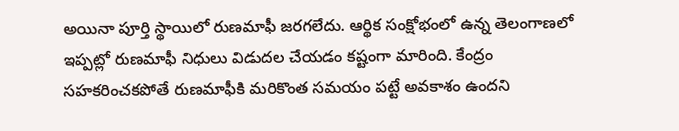అయినా పూర్తి స్థాయిలో రుణమాఫీ జరగలేదు. ఆర్థిక సంక్షోభంలో ఉన్న తెలంగాణలో ఇప్పట్లో రుణమాఫీ నిధులు విడుదల చేయడం కష్టంగా మారింది. కేంద్రం సహకరించకపోతే రుణమాఫీకి మరికొంత సమయం పట్టే అవకాశం ఉందని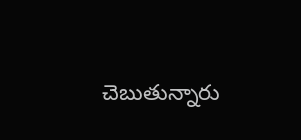చెబుతున్నారు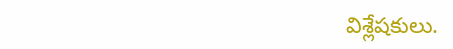విశ్లేషకులు.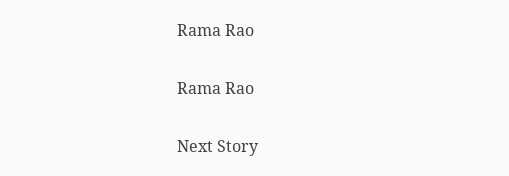Rama Rao

Rama Rao

Next Story